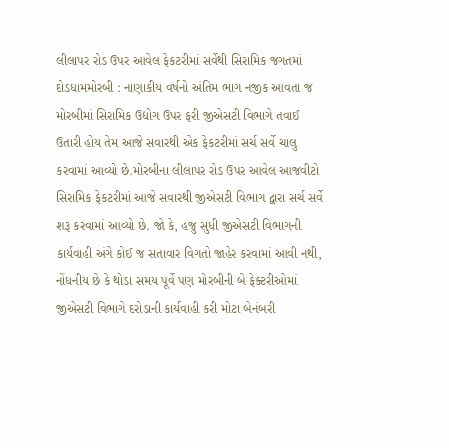લીલાપર રોડ ઉપર આવેલ ફેકટરીમાં સર્વેથી સિરામિક જગતમાં દોડધામમોરબી : નાણાકીય વર્ષનો અંતિમ ભાગ નજીક આવતા જ મોરબીમાં સિરામિક ઉદ્યોગ ઉપર ફરી જીએસટી વિભાગે તવાઈ ઉતારી હોય તેમ આજે સવારથી એક ફેકટરીમાં સર્ચ સર્વે ચાલુ કરવામાં આવ્યો છે.મોરબીના લીલાપર રોડ ઉપર આવેલ આજવીટો સિરામિક ફેકટરીમાં આજે સવારથી જીએસટી વિભાગ દ્વારા સર્ચ સર્વે શરૂ કરવામાં આવ્યો છે. જો કે, હજુ સુધી જીએસટી વિભાગની કાર્યવાહી અંગે કોઈ જ સતાવાર વિગતો જાહેર કરવામાં આવી નથી, નોંધનીય છે કે થોડા સમય પૂર્વે પણ મોરબીની બે ફેક્ટરીઓમાં જીએસટી વિભાગે દરોડાની કાર્યવાહી કરી મોટા બેનંબરી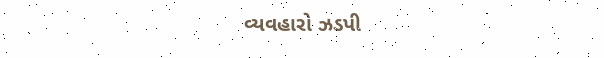વ્યવહારો ઝડપી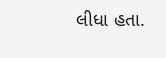લીધા હતા.